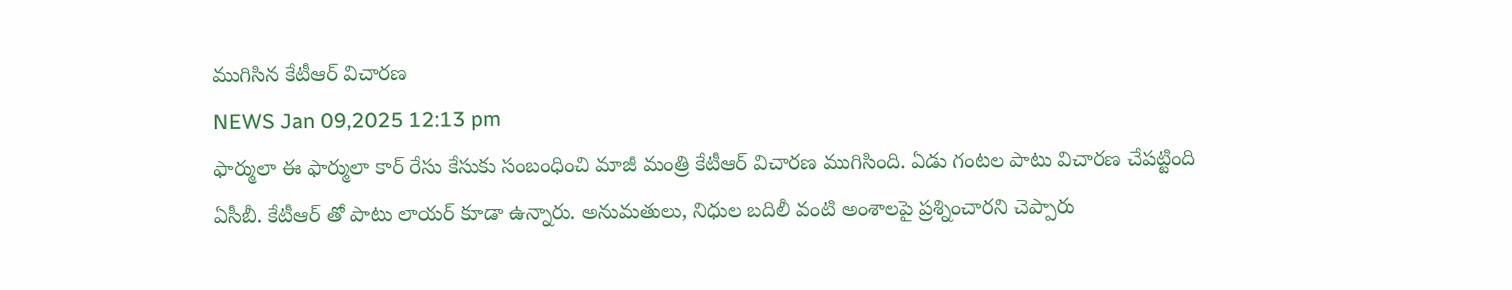ముగిసిన కేటీఆర్ విచారణ
NEWS Jan 09,2025 12:13 pm
ఫార్ములా ఈ ఫార్ములా కార్ రేసు కేసుకు సంబంధించి మాజీ మంత్రి కేటీఆర్ విచారణ ముగిసింది. ఏడు గంటల పాటు విచారణ చేపట్టింది ఏసీబీ. కేటీఆర్ తో పాటు లాయర్ కూడా ఉన్నారు. అనుమతులు, నిధుల బదిలీ వంటి అంశాలపై ప్రశ్నించారని చెప్పారు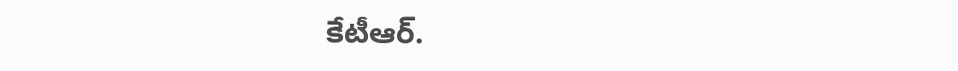కేటీఆర్.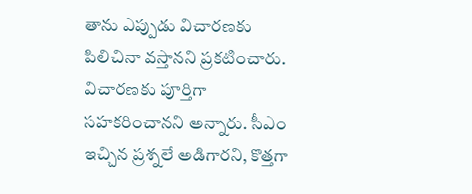తాను ఎప్పుడు విచారణకు పిలిచినా వస్తానని ప్రకటించారు. విచారణకు పూర్తిగా సహకరించానని అన్నారు. సీఎం ఇచ్చిన ప్రశ్నలే అడిగారని, కొత్తగా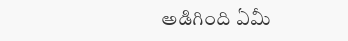అడిగింది ఏమీ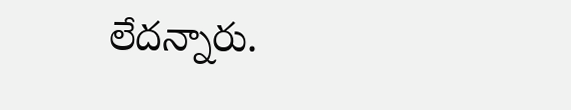లేదన్నారు.